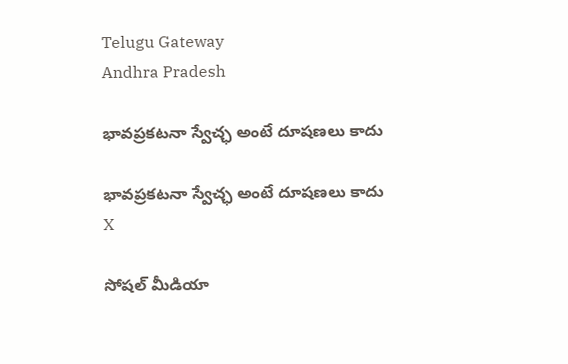Telugu Gateway
Andhra Pradesh

భావప్రకటనా స్వేచ్ఛ అంటే దూషణలు కాదు

భావప్రకటనా స్వేచ్ఛ అంటే దూషణలు కాదు
X

సోషల్ మీడియా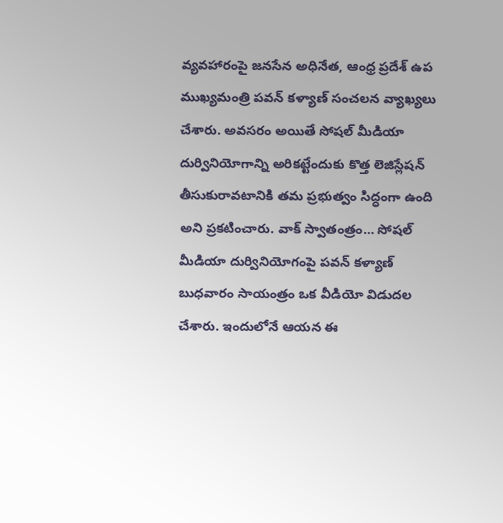వ్యవహారంపై జనసేన అధినేత, ఆంధ్ర ప్రదేశ్ ఉప ముఖ్యమంత్రి పవన్ కళ్యాణ్ సంచలన వ్యాఖ్యలు చేశారు. అవసరం అయితే సోషల్ మీడియా దుర్వినియోగాన్ని అరికట్టేందుకు కొత్త లెజిస్లేషన్ తీసుకురావటానికి తమ ప్రభుత్వం సిద్ధంగా ఉంది అని ప్రకటించారు. వాక్ స్వాతంత్రం… సోషల్ మీడియా దుర్వినియోగంపై పవన్ కళ్యాణ్ బుధవారం సాయంత్రం ఒక వీడియో విడుదల చేశారు. ఇందులోనే ఆయన ఈ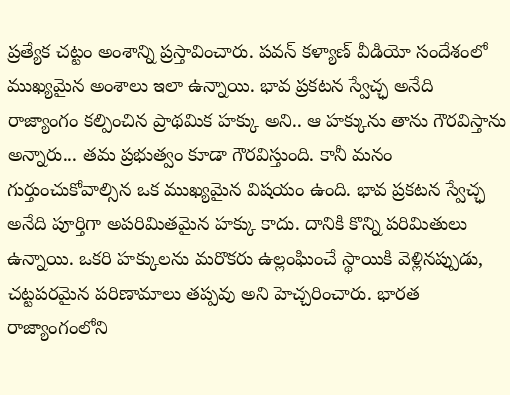ప్రత్యేక చట్టం అంశాన్ని ప్రస్తావించారు. పవన్ కళ్యాణ్ వీడియో సందేశంలో ముఖ్యమైన అంశాలు ఇలా ఉన్నాయి. భావ ప్రకటన స్వేచ్ఛ అనేది రాజ్యాంగం కల్పించిన ప్రాథమిక హక్కు అని.. ఆ హక్కును తాను గౌరవిస్తాను అన్నారు... తమ ప్రభుత్వం కూడా గౌరవిస్తుంది. కానీ మనం గుర్తుంచుకోవాల్సిన ఒక ముఖ్యమైన విషయం ఉంది. భావ ప్రకటన స్వేచ్ఛ అనేది పూర్తిగా అపరిమితమైన హక్కు కాదు. దానికి కొన్ని పరిమితులు ఉన్నాయి. ఒకరి హక్కులను మరొకరు ఉల్లంఘించే స్థాయికి వెళ్లినప్పుడు, చట్టపరమైన పరిణామాలు తప్పవు అని హెచ్చరించారు. భారత రాజ్యాంగంలోని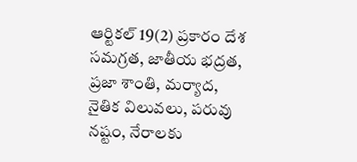ఆర్టికల్ 19(2) ప్రకారం దేశ సమగ్రత, జాతీయ భద్రత, ప్రజా శాంతి, మర్యాద, నైతిక విలువలు, పరువు నష్టం, నేరాలకు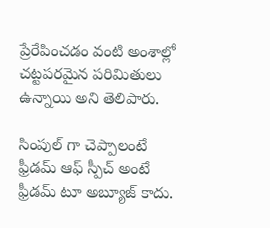ప్రేరేపించడం వంటి అంశాల్లో చట్టపరమైన పరిమితులు ఉన్నాయి అని తెలిపారు.

సింపుల్ గా చెప్పాలంటే ఫ్రీడమ్ ఆఫ్ స్పీచ్ అంటే ఫ్రీడమ్ టూ అబ్యూజ్ కాదు.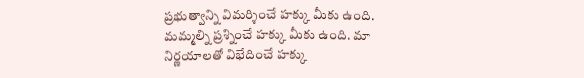ప్రభుత్వాన్ని విమర్శించే హక్కు మీకు ఉంది. మమ్మల్ని ప్రశ్నించే హక్కు మీకు ఉంది. మా నిర్ణయాలతో విభేదించే హక్కు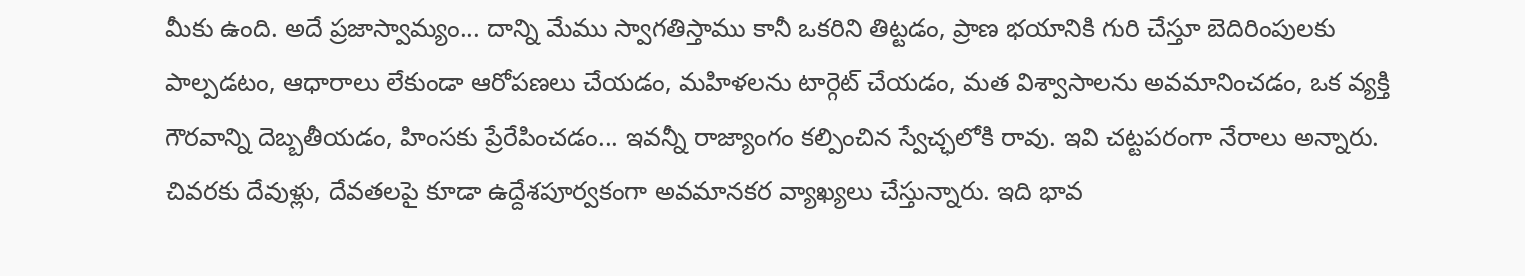మీకు ఉంది. అదే ప్రజాస్వామ్యం... దాన్ని మేము స్వాగతిస్తాము కానీ ఒకరిని తిట్టడం, ప్రాణ భయానికి గురి చేస్తూ బెదిరింపులకు పాల్పడటం, ఆధారాలు లేకుండా ఆరోపణలు చేయడం, మహిళలను టార్గెట్ చేయడం, మత విశ్వాసాలను అవమానించడం, ఒక వ్యక్తి గౌరవాన్ని దెబ్బతీయడం, హింసకు ప్రేరేపించడం... ఇవన్నీ రాజ్యాంగం కల్పించిన స్వేచ్ఛలోకి రావు. ఇవి చట్టపరంగా నేరాలు అన్నారు. చివరకు దేవుళ్లు, దేవతలపై కూడా ఉద్దేశపూర్వకంగా అవమానకర వ్యాఖ్యలు చేస్తున్నారు. ఇది భావ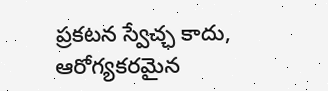ప్రకటన స్వేచ్ఛ కాదు, ఆరోగ్యకరమైన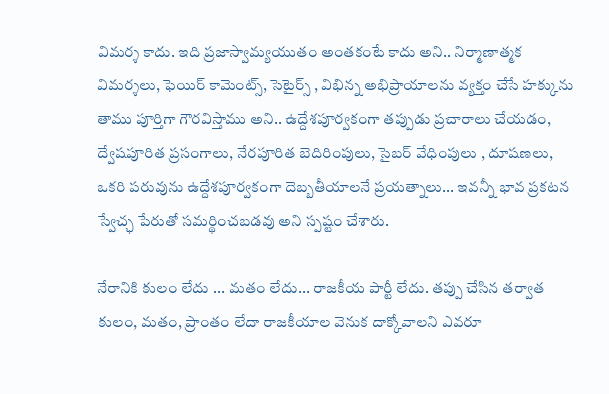విమర్శ కాదు. ఇది ప్రజాస్వామ్యయుతం అంతకంటే కాదు అని.. నిర్మాణాత్మక విమర్శలు, ఫెయిర్ కామెంట్స్, సెటైర్స్ , విభిన్న అభిప్రాయాలను వ్యక్తం చేసే హక్కును తాము పూర్తిగా గౌరవిస్తాము అని.. ఉద్దేశపూర్వకంగా తప్పుడు ప్రచారాలు చేయడం, ద్వేషపూరిత ప్రసంగాలు, నేరపూరిత బెదిరింపులు, సైబర్ వేధింపులు , దూషణలు, ఒకరి పరువును ఉద్దేశపూర్వకంగా దెబ్బతీయాలనే ప్రయత్నాలు... ఇవన్నీ భావ ప్రకటన స్వేచ్ఛ పేరుతో సమర్థించబడవు అని స్పష్టం చేశారు.

నేరానికి కులం లేదు ... మతం లేదు... రాజకీయ పార్టీ లేదు. తప్పు చేసిన తర్వాత కులం, మతం, ప్రాంతం లేదా రాజకీయాల వెనుక దాక్కోవాలని ఎవరూ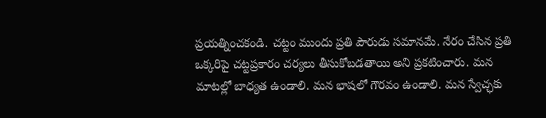ప్రయత్నించకండి. చట్టం ముందు ప్రతి పౌరుడు సమానమే. నేరం చేసిన ప్రతి ఒక్కరిపై చట్టప్రకారం చర్యలు తీసుకోబడతాయి అని ప్రకటించారు. మన మాటల్లో బాధ్యత ఉండాలి. మన భాషలో గౌరవం ఉండాలి. మన స్వేచ్ఛకు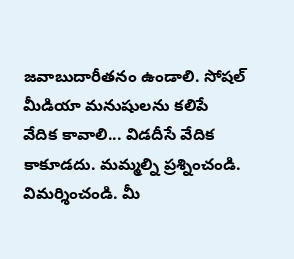జవాబుదారీతనం ఉండాలి. సోషల్ మీడియా మనుషులను కలిపే వేదిక కావాలి... విడదీసే వేదిక కాకూడదు. మమ్మల్ని ప్రశ్నించండి. విమర్శించండి. మీ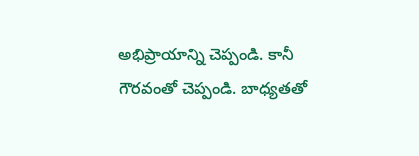అభిప్రాయాన్ని చెప్పండి. కానీ గౌరవంతో చెప్పండి. బాధ్యతతో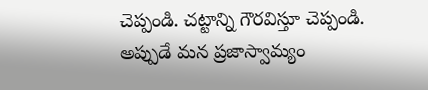చెప్పండి. చట్టాన్ని గౌరవిస్తూ చెప్పండి. అప్పుడే మన ప్రజాస్వామ్యం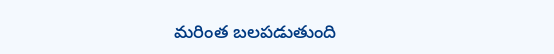మరింత బలపడుతుంది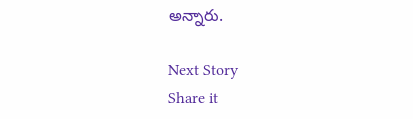అన్నారు.

Next Story
Share it